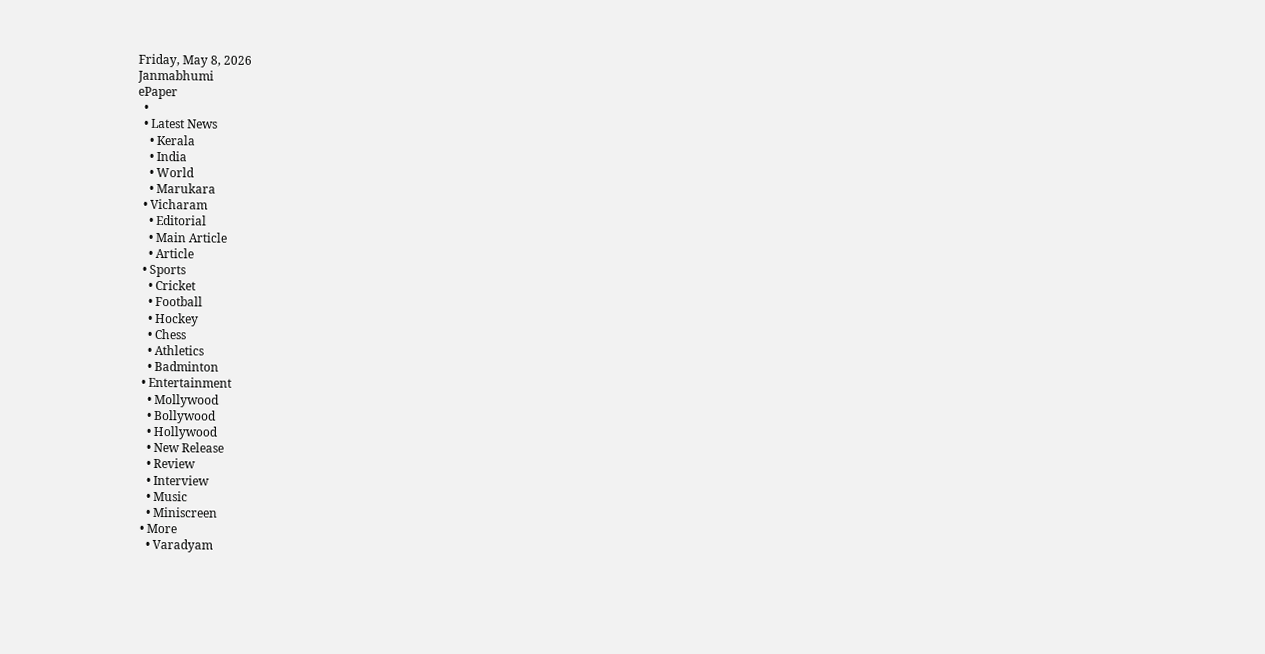Friday, May 8, 2026
Janmabhumi
ePaper
  •
  • Latest News
    • Kerala
    • India
    • World
    • Marukara
  • Vicharam
    • Editorial
    • Main Article
    • Article
  • Sports
    • Cricket
    • Football
    • Hockey
    • Chess
    • Athletics
    • Badminton
  • Entertainment
    • Mollywood
    • Bollywood
    • Hollywood
    • New Release
    • Review
    • Interview
    • Music
    • Miniscreen
  • More
    • Varadyam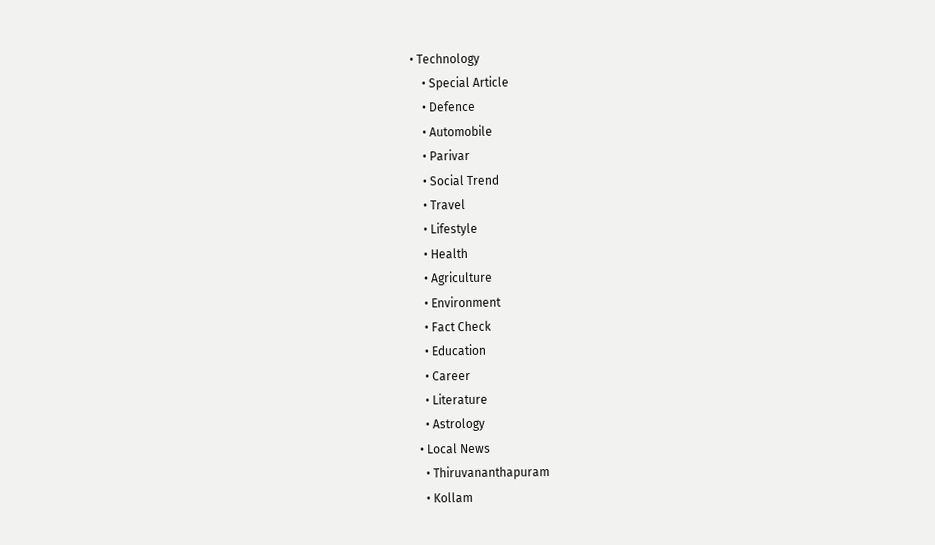• Technology
    • Special Article
    • Defence
    • Automobile
    • Parivar
    • Social Trend
    • Travel
    • Lifestyle
    • Health
    • Agriculture
    • Environment
    • Fact Check
    • Education
    • Career
    • Literature
    • Astrology
  • Local News
    • Thiruvananthapuram
    • Kollam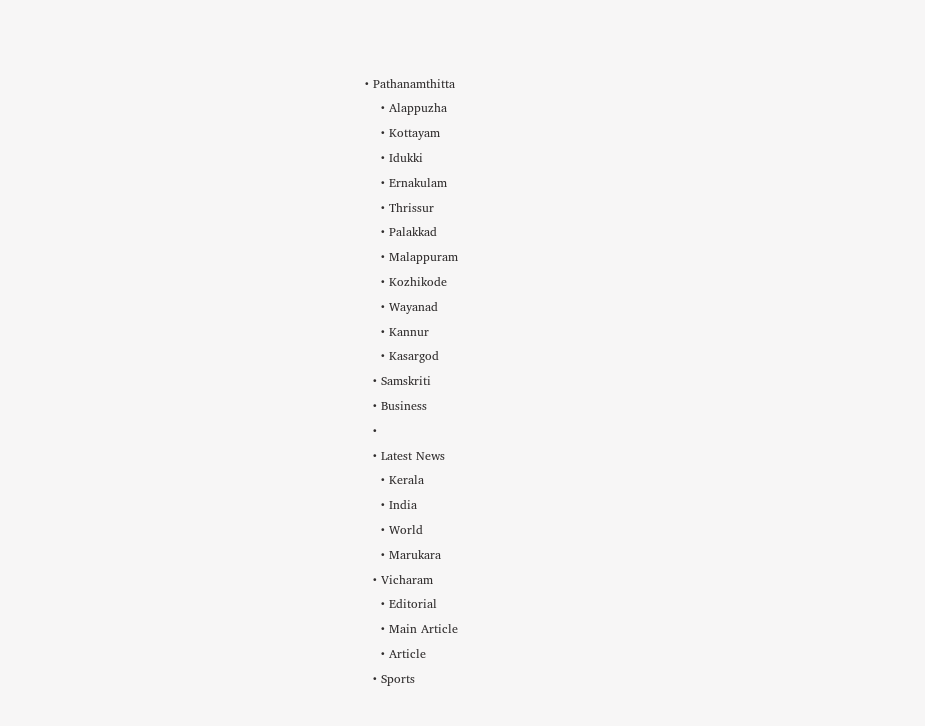• Pathanamthitta
    • Alappuzha
    • Kottayam
    • Idukki
    • Ernakulam
    • Thrissur
    • Palakkad
    • Malappuram
    • Kozhikode
    • Wayanad
    • Kannur
    • Kasargod
  • Samskriti
  • Business
  •
  • Latest News
    • Kerala
    • India
    • World
    • Marukara
  • Vicharam
    • Editorial
    • Main Article
    • Article
  • Sports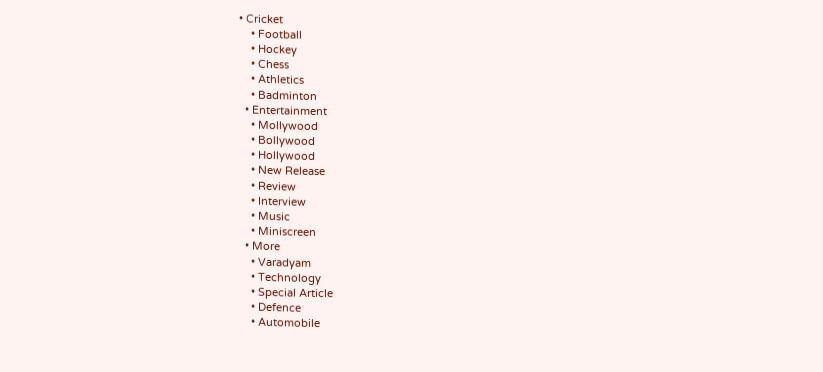• Cricket
    • Football
    • Hockey
    • Chess
    • Athletics
    • Badminton
  • Entertainment
    • Mollywood
    • Bollywood
    • Hollywood
    • New Release
    • Review
    • Interview
    • Music
    • Miniscreen
  • More
    • Varadyam
    • Technology
    • Special Article
    • Defence
    • Automobile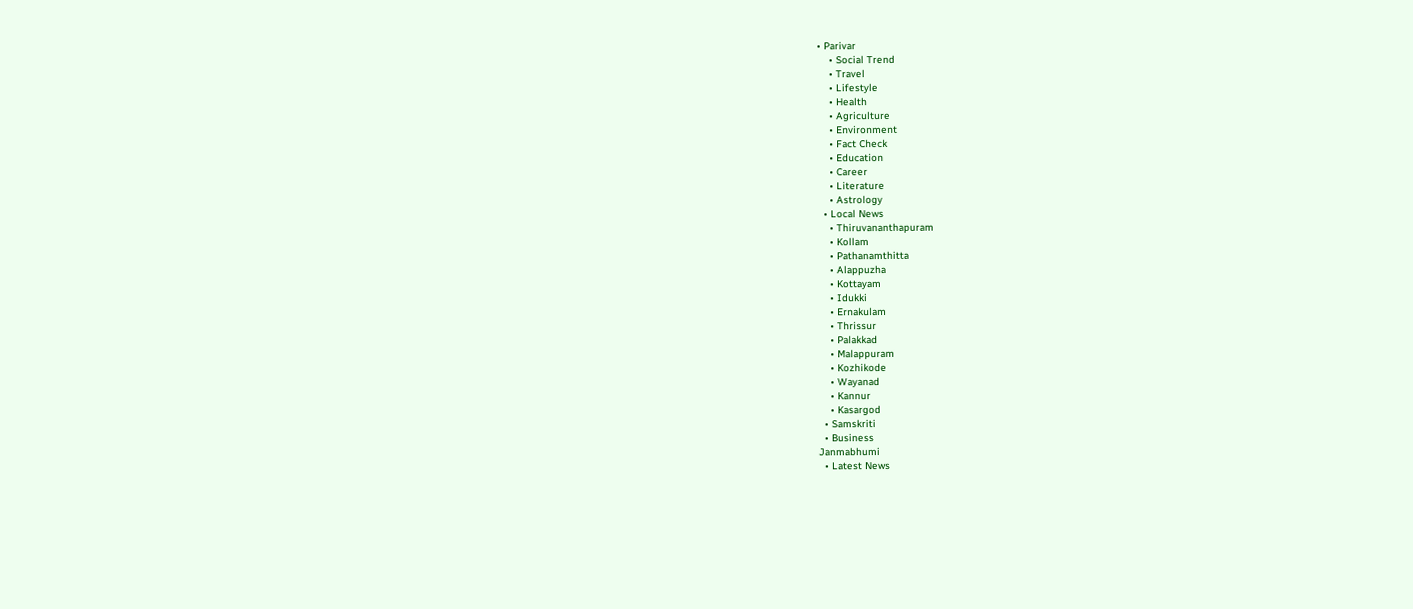• Parivar
    • Social Trend
    • Travel
    • Lifestyle
    • Health
    • Agriculture
    • Environment
    • Fact Check
    • Education
    • Career
    • Literature
    • Astrology
  • Local News
    • Thiruvananthapuram
    • Kollam
    • Pathanamthitta
    • Alappuzha
    • Kottayam
    • Idukki
    • Ernakulam
    • Thrissur
    • Palakkad
    • Malappuram
    • Kozhikode
    • Wayanad
    • Kannur
    • Kasargod
  • Samskriti
  • Business
Janmabhumi
  • Latest News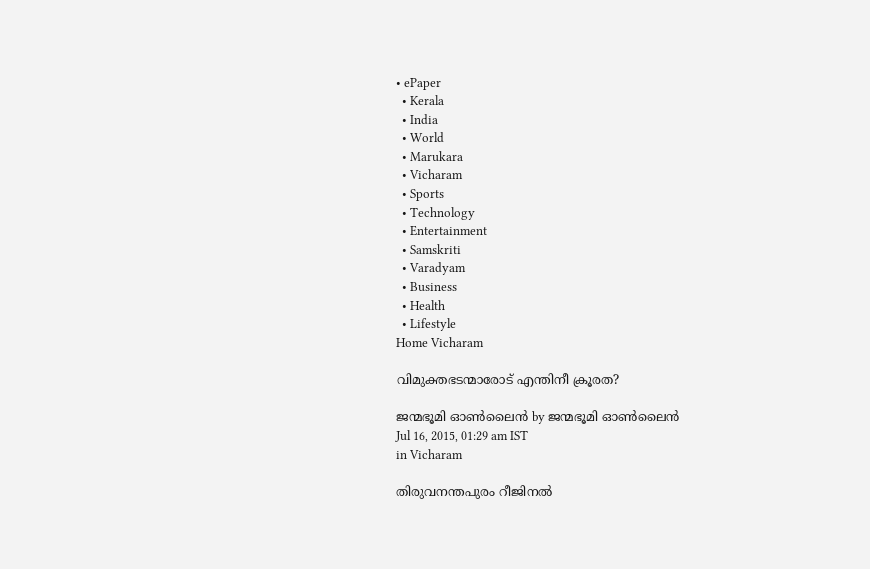• ePaper
  • Kerala
  • India
  • World
  • Marukara
  • Vicharam
  • Sports
  • Technology
  • Entertainment
  • Samskriti
  • Varadyam
  • Business
  • Health
  • Lifestyle
Home Vicharam

വിമുക്തഭടന്മാരോട് എന്തിനീ ക്രൂരത?

ജന്മഭൂമി ഓണ്‍ലൈന്‍ by ജന്മഭൂമി ഓണ്‍ലൈന്‍
Jul 16, 2015, 01:29 am IST
in Vicharam

തിരുവനന്തപുരം റീജിനല്‍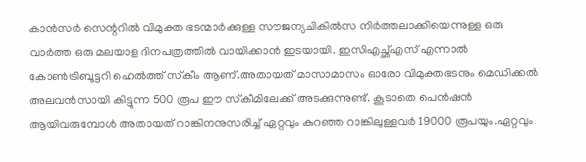കാന്‍സര്‍ സെന്ററില്‍ വിമുക്ത ഭടന്മാര്‍ക്കുള്ള സൗജന്യചികില്‍സ നിര്‍ത്തലാക്കിയെന്നുള്ള ഒരു വാര്‍ത്ത ഒരു മലയാള ദിനപത്രത്തില്‍ വായിക്കാന്‍ ഇടയായി. ഇസിഎച്ഛ്എസ് എന്നാല്‍ കോണ്‍ട്രിബൂട്ടറി ഹെല്‍ത്ത് സ്‌കീം ആണ്.അതായത് മാസാമാസം ഓരോ വിമുക്തഭടനും മെഡിക്കല്‍ അലവന്‍സായി കിട്ടുന്ന 500 രൂപ ഈ സ്‌കീമിലേക്ക് അടക്കുന്നുണ്ട്. കൂടാതെ പെന്‍ഷന്‍ ആയിവരുമ്പോള്‍ അതായത് റാങ്കിനനുസരിച്ച് ഏറ്റവും കുറഞ്ഞ റാങ്കിലുള്ളവര്‍ 19000 രൂപയും.ഏറ്റവും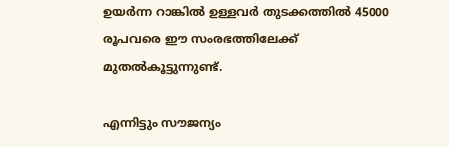ഉയര്‍ന്ന റാങ്കില്‍ ഉള്ളവര്‍ തുടക്കത്തില്‍ 45000 രൂപവരെ ഈ സംരഭത്തിലേക്ക് മുതല്‍കൂട്ടുന്നുണ്ട്.

എന്നിട്ടും സൗജന്യം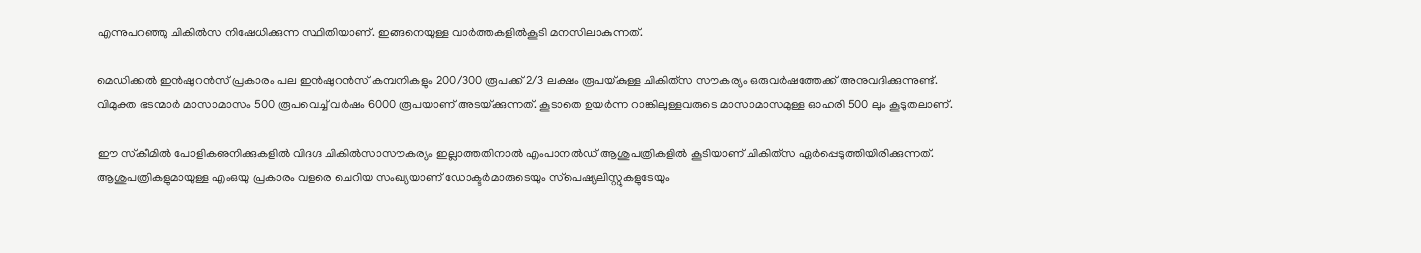എന്നുപറഞ്ഞു ചികില്‍സ നിഷേധിക്കുന്ന സ്ഥിതിയാണ്. ഇങ്ങനെയുള്ള വാര്‍ത്തകളില്‍കൂടി മനസിലാകുന്നത്.

മെഡിക്കല്‍ ഇന്‍ഷുറന്‍സ് പ്രകാരം പല ഇന്‍ഷുറന്‍സ് കമ്പനികളും 200/300 രൂപക്ക് 2/3 ലക്ഷം രൂപയ്‌കുള്ള ചികിത്‌സ സൗകര്യം ഒരുവര്‍ഷത്തേക്ക് അനുവദിക്കുന്നുണ്ട്. വിമുക്ത ഭടന്മാര്‍ മാസാമാസം 500 രൂപവെച്ച് വര്‍ഷം 6000 രൂപയാണ് അടയ്‌ക്കുന്നത്. കൂടാതെ ഉയര്‍ന്ന റാങ്കിലുള്ളവരുടെ മാസാമാസമുള്ള ഓഹരി 500 ലും കൂടുതലാണ്.

ഈ സ്‌കീമില്‍ പോളികഌനിക്കുകളില്‍ വിദഗ്ദ ചികില്‍സാസൗകര്യം ഇല്ലാത്തതിനാല്‍ എംപാനല്‍ഡ് ആശുപത്രികളില്‍ കൂടിയാണ് ചികിത്‌സ ഏര്‍പ്പെടുത്തിയിരിക്കുന്നത്. ആശുപത്രികളുമായുള്ള എംഒയു പ്രകാരം വളരെ ചെറിയ സംഖ്യയാണ് ഡോക്ടര്‍മാരുടെയും സ്‌പെഷ്യലിസ്റ്റുകളുടേയും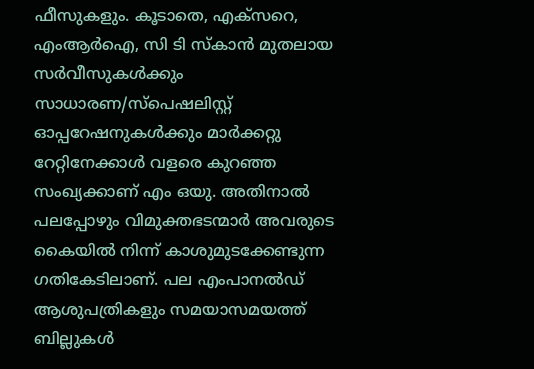ഫീസുകളും. കൂടാതെ, എക്‌സറെ, എംആര്‍ഐ, സി ടി സ്‌കാന്‍ മുതലായ സര്‍വീസുകള്‍ക്കും സാധാരണ/സ്‌പെഷലിസ്റ്റ് ഓപ്പറേഷനുകള്‍ക്കും മാര്‍ക്കറ്റു റേറ്റിനേക്കാള്‍ വളരെ കുറഞ്ഞ സംഖ്യക്കാണ് എം ഒയു. അതിനാല്‍ പലപ്പോഴും വിമുക്തഭടന്മാര്‍ അവരുടെ കൈയില്‍ നിന്ന് കാശുമുടക്കേണ്ടുന്ന ഗതികേടിലാണ്. പല എംപാനല്‍ഡ് ആശുപത്രികളും സമയാസമയത്ത് ബില്ലുകള്‍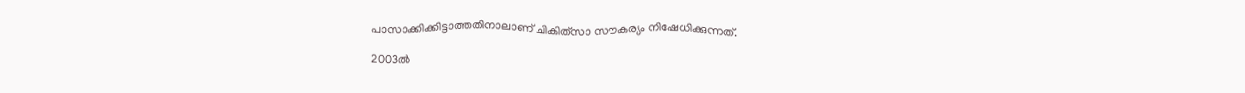പാസാക്കിക്കിട്ടാത്തതിനാലാണ് ചികിത്‌സാ സൗകര്യം നിഷേധിക്കുന്നത്.

2003ല്‍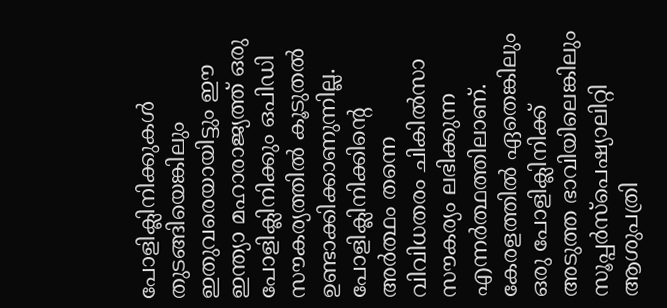പോളിക്ലിനിക്കുകള്‍ തുടങ്ങിയെങ്കിലും ഇതുവരെയായിട്ടും ഈ ഇന്ത്യാ മഹാരാജ്യത്ത് ഒരു പോളിക്ലിനിക്കും ഒപിഡി സൗകര്യത്തില്‍ കൂടുതല്‍ ഉണ്ടാക്കിക്കാണുന്നില്ല. പോളിക്ലിനിക്കിന്റെ അര്‍ത്ഥം തന്നെ വിവിധതരം ചികില്‍സാ സൗകര്യം ലഭിക്കുന്ന എന്നര്‍ത്ഥത്തിലാണ്. കേരളത്തില്‍ ഏതെങ്കിലും ഒരു പോളിക്ലിനിക്ക് അടുത്ത ഭാവിയിലെങ്കിലും സൂപ്പര്‍സ്‌പെഷ്യാലിറ്റി ആശുപത്രി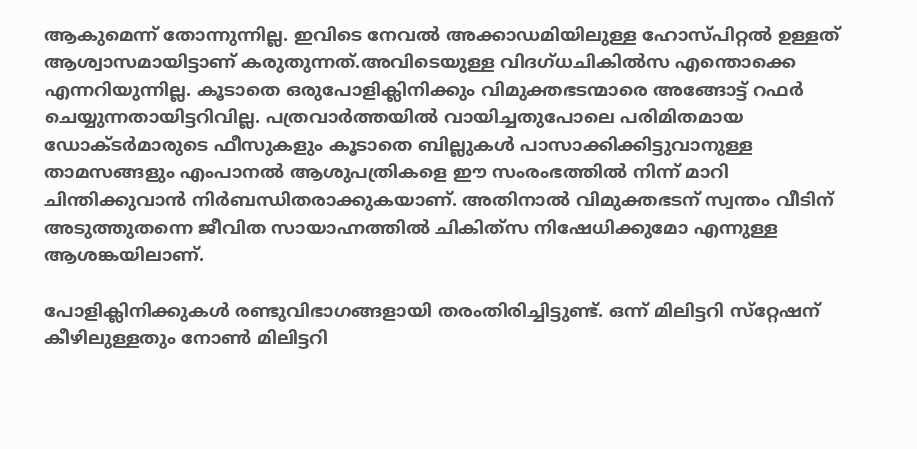ആകുമെന്ന് തോന്നുന്നില്ല. ഇവിടെ നേവല്‍ അക്കാഡമിയിലുള്ള ഹോസ്പിറ്റല്‍ ഉള്ളത് ആശ്വാസമായിട്ടാണ് കരുതുന്നത്.അവിടെയുള്ള വിദഗ്ധചികില്‍സ എന്തൊക്കെ എന്നറിയുന്നില്ല. കൂടാതെ ഒരുപോളിക്ലിനിക്കും വിമുക്തഭടന്മാരെ അങ്ങോട്ട് റഫര്‍ ചെയ്യുന്നതായിട്ടറിവില്ല. പത്രവാര്‍ത്തയില്‍ വായിച്ചതുപോലെ പരിമിതമായ ഡോക്ടര്‍മാരുടെ ഫീസുകളും കൂടാതെ ബില്ലുകള്‍ പാസാക്കിക്കിട്ടുവാനുള്ള താമസങ്ങളും എംപാനല്‍ ആശുപത്രികളെ ഈ സംരംഭത്തില്‍ നിന്ന് മാറി ചിന്തിക്കുവാന്‍ നിര്‍ബന്ധിതരാക്കുകയാണ്. അതിനാല്‍ വിമുക്തഭടന് സ്വന്തം വീടിന് അടുത്തുതന്നെ ജീവിത സായാഹ്നത്തില്‍ ചികിത്‌സ നിഷേധിക്കുമോ എന്നുള്ള ആശങ്കയിലാണ്.

പോളിക്ലിനിക്കുകള്‍ രണ്ടുവിഭാഗങ്ങളായി തരംതിരിച്ചിട്ടുണ്ട്. ഒന്ന് മിലിട്ടറി സ്‌റ്റേഷന് കീഴിലുള്ളതും നോണ്‍ മിലിട്ടറി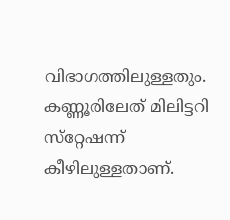വിഭാഗത്തിലുള്ളതും. കണ്ണൂരിലേത് മിലിട്ടറി സ്‌റ്റേഷന്ന് കീഴിലുള്ളതാണ്.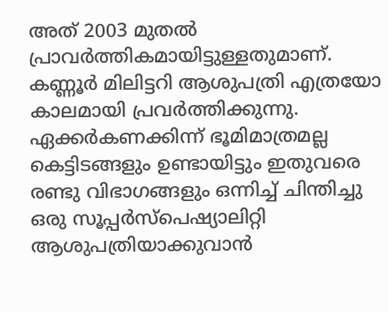അത് 2003 മുതല്‍ പ്രാവര്‍ത്തികമായിട്ടുള്ളതുമാണ്. കണ്ണൂര്‍ മിലിട്ടറി ആശുപത്രി എത്രയോ കാലമായി പ്രവര്‍ത്തിക്കുന്നു. ഏക്കര്‍കണക്കിന്ന് ഭൂമിമാത്രമല്ല കെട്ടിടങ്ങളും ഉണ്ടായിട്ടും ഇതുവരെ രണ്ടു വിഭാഗങ്ങളും ഒന്നിച്ച് ചിന്തിച്ചു ഒരു സൂപ്പര്‍സ്‌പെഷ്യാലിറ്റി ആശുപത്രിയാക്കുവാന്‍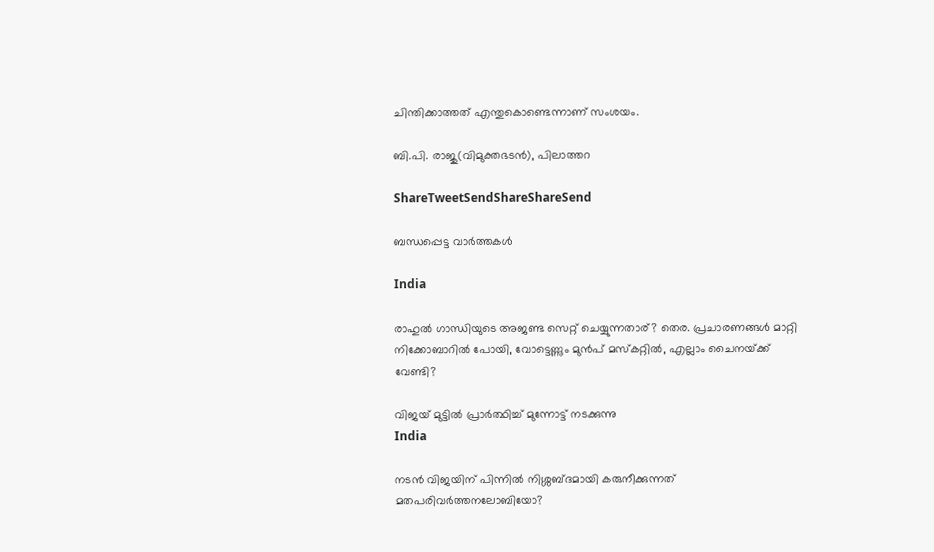ചിന്തിക്കാത്തത് എന്തുകൊണ്ടെന്നാണ് സംശയം.

ബി.പി. രാജു(വിമുക്തഭടന്‍), പിലാത്തറ

ShareTweetSendShareShareSend

ബന്ധപ്പെട്ട വാര്‍ത്തകള്‍

India

രാഹുല്‍ ഗാന്ധിയുടെ അജണ്ട സെറ്റ് ചെയ്യുന്നതാര്? തെര. പ്രചാരണങ്ങള്‍ മാറ്റി നിക്കോബാറില്‍ പോയി, വോട്ടെണ്ണും മുന്‍പ് മസ്കറ്റില്‍, എല്ലാം ചൈനയ്‌ക്ക് വേണ്ടി?

വിജയ് മുട്ടില്‍ പ്രാര്‍ത്ഥിച്ച് മുന്നോട്ട് നടക്കുന്നു
India

നടന്‍ വിജയിന് പിന്നില്‍ നിശ്ശബ്ദമായി കരുനീക്കുന്നത് മതപരിവര്‍ത്തനലോബിയോ?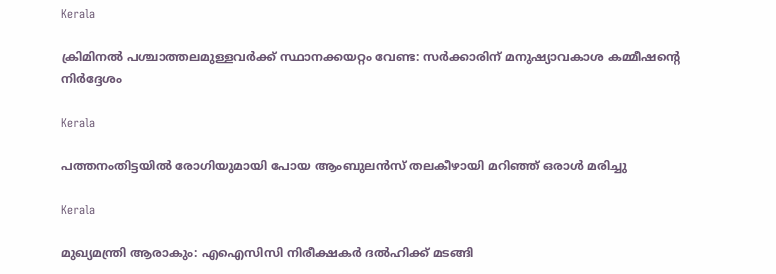Kerala

ക്രിമിനല്‍ പശ്ചാത്തലമുള്ളവര്‍ക്ക് സ്ഥാനക്കയറ്റം വേണ്ട: സര്‍ക്കാരിന് മനുഷ്യാവകാശ കമ്മീഷന്റെ നിര്‍ദ്ദേശം

Kerala

പത്തനംതിട്ടയില്‍ രോഗിയുമായി പോയ ആംബുലന്‍സ് തലകീഴായി മറിഞ്ഞ് ഒരാള്‍ മരിച്ചു

Kerala

മുഖ്യമന്ത്രി ആരാകും: എഐസിസി നിരീക്ഷകര്‍ ദല്‍ഹിക്ക് മടങ്ങി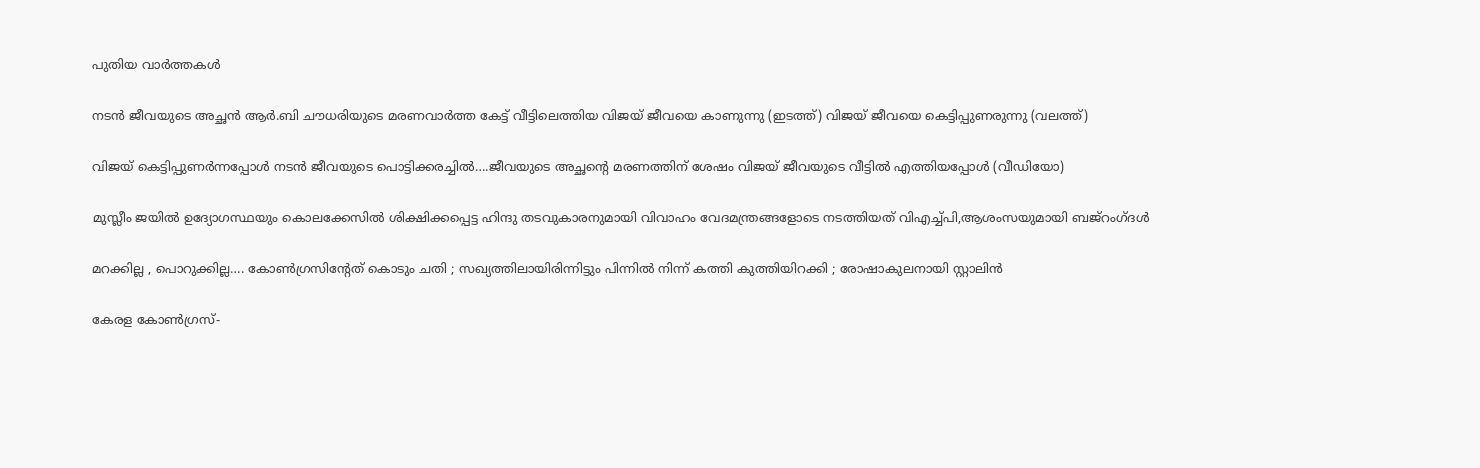പുതിയ വാര്‍ത്തകള്‍

നടന്‍ ജീവയുടെ അച്ഛന്‍ ആര്‍.ബി ചൗധരിയുടെ മരണവാര്‍ത്ത കേട്ട് വീട്ടിലെത്തിയ വിജയ് ജീവയെ കാണുന്നു (ഇടത്ത്) വിജയ് ജീവയെ കെട്ടിപ്പുണരുന്നു (വലത്ത്)

വിജയ് കെട്ടിപ്പുണര്‍ന്നപ്പോള്‍ നടന്‍ ജീവയുടെ പൊട്ടിക്കരച്ചില്‍….ജീവയുടെ അച്ഛന്റെ മരണത്തിന് ശേഷം വിജയ് ജീവയുടെ വീട്ടില്‍ എത്തിയപ്പോള്‍ (വീഡിയോ)

മുസ്ലീം ജയില്‍ ഉദ്യോഗസ്ഥയും കൊലക്കേസില്‍ ശിക്ഷിക്കപ്പെട്ട ഹിന്ദു തടവുകാരനുമായി വിവാഹം വേദമന്ത്രങ്ങളോടെ നടത്തിയത് വിഎച്ച്പി,ആശംസയുമായി ബജ്‌റംഗ്ദള്‍

മറക്കില്ല , പൊറുക്കില്ല…. കോൺഗ്രസിൻ്റേത് കൊടും ചതി ; സഖ്യത്തിലായിരിന്നിട്ടും പിന്നിൽ നിന്ന് കത്തി കുത്തിയിറക്കി ; രോഷാകുലനായി സ്റ്റാലിൻ

കേരള കോണ്‍ഗ്രസ്-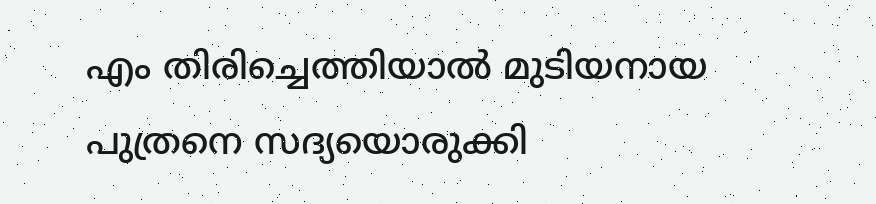എം തിരിച്ചെത്തിയാല്‍ മുടിയനായ പുത്രനെ സദ്യയൊരുക്കി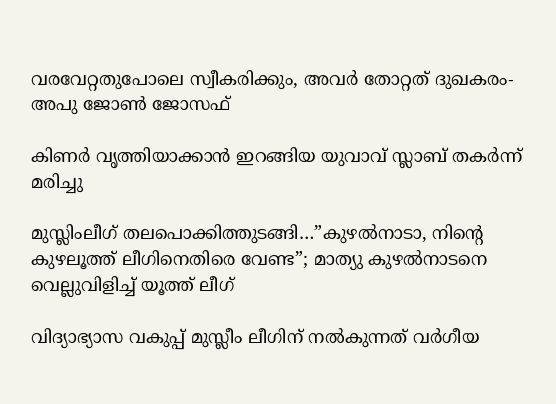വരവേറ്റതുപോലെ സ്വീകരിക്കും, അവര്‍ തോറ്റത് ദുഖകരം-അപു ജോണ്‍ ജോസഫ്

കിണര്‍ വൃത്തിയാക്കാന്‍ ഇറങ്ങിയ യുവാവ് സ്ലാബ് തകര്‍ന്ന് മരിച്ചു

മുസ്ലിംലീഗ് തലപൊക്കിത്തുടങ്ങി…”കുഴൽനാടാ, നിന്റെ കുഴലൂത്ത് ലീഗിനെതിരെ വേണ്ട”; മാത്യു കുഴൽനാടനെ വെല്ലുവിളിച്ച് യൂത്ത് ലീഗ്

വിദ്യാഭ്യാസ വകുപ്പ് മുസ്ലീം ലീഗിന് നല്‍കുന്നത് വര്‍ഗീയ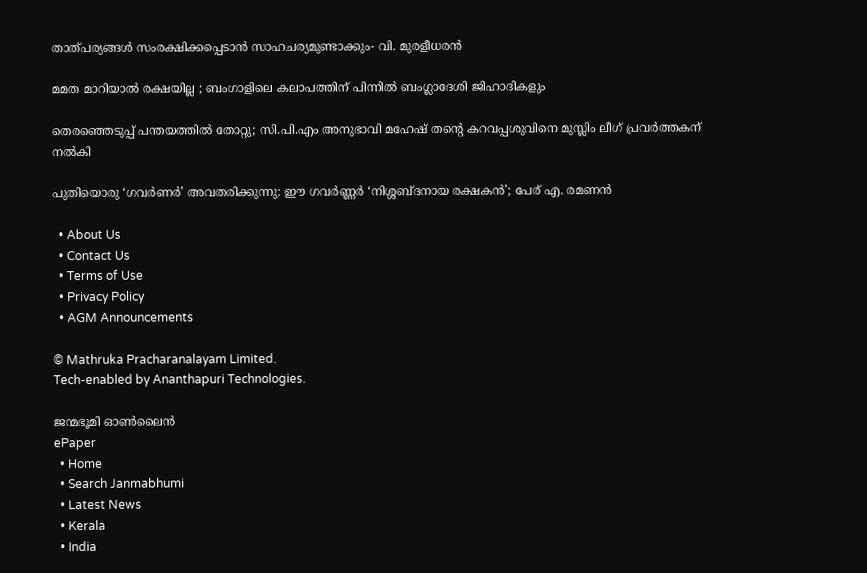താത്പര്യങ്ങള്‍ സംരക്ഷിക്കപ്പെടാന്‍ സാഹചര്യമുണ്ടാക്കും- വി. മുരളീധരന്‍

മമത മാറിയാൽ രക്ഷയില്ല ; ബംഗാളിലെ കലാപത്തിന് പിന്നിൽ ബംഗ്ലാദേശി ജിഹാദികളും

തെരഞ്ഞെടുപ്പ് പന്തയത്തില്‍ തോറ്റു; സി.പി.എം അനുഭാവി മഹേഷ് തന്റെ കറവപ്പശുവിനെ മുസ്ലിം ലീഗ് പ്രവര്‍ത്തകന് നല്‍കി

പുതിയൊരു ‘ഗവർണർ’ അവതരിക്കുന്നു: ഈ ഗവർണ്ണർ ‘നിശ്ശബ്ദനായ രക്ഷകൻ’; പേര് എ. രമണൻ

  • About Us
  • Contact Us
  • Terms of Use
  • Privacy Policy
  • AGM Announcements

© Mathruka Pracharanalayam Limited.
Tech-enabled by Ananthapuri Technologies.

ജന്മഭൂമി ഓണ്‍ലൈന്‍
ePaper
  • Home
  • Search Janmabhumi
  • Latest News
  • Kerala
  • India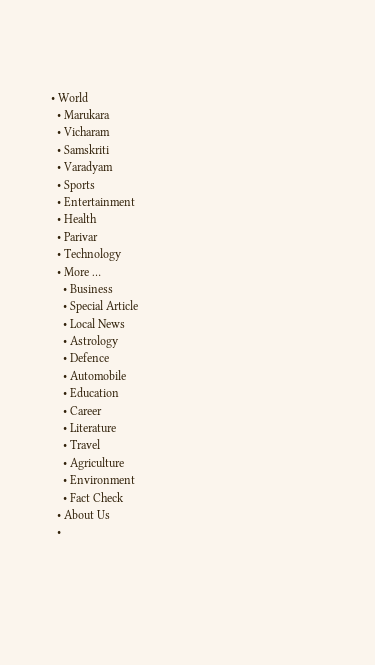• World
  • Marukara
  • Vicharam
  • Samskriti
  • Varadyam
  • Sports
  • Entertainment
  • Health
  • Parivar
  • Technology
  • More …
    • Business
    • Special Article
    • Local News
    • Astrology
    • Defence
    • Automobile
    • Education
    • Career
    • Literature
    • Travel
    • Agriculture
    • Environment
    • Fact Check
  • About Us
  •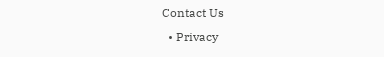Contact Us
  • Privacy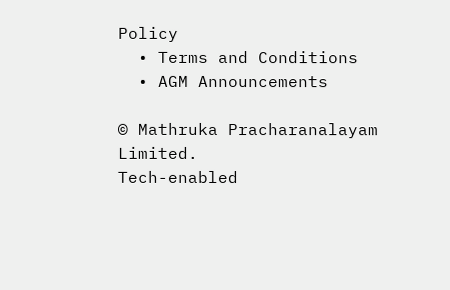Policy
  • Terms and Conditions
  • AGM Announcements

© Mathruka Pracharanalayam Limited.
Tech-enabled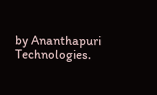by Ananthapuri Technologies.